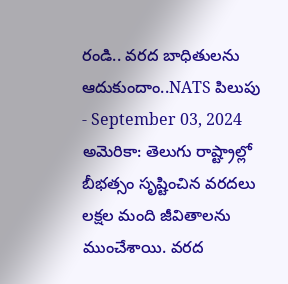రండి.. వరద బాధితులను ఆదుకుందాం..NATS పిలుపు
- September 03, 2024
అమెరికా: తెలుగు రాష్ట్రాల్లో బీభత్సం సృష్టించిన వరదలు లక్షల మంది జీవితాలను ముంచేశాయి. వరద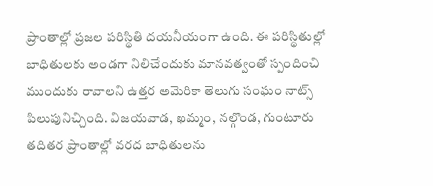ప్రాంతాల్లో ప్రజల పరిస్థితి దయనీయంగా ఉంది. ఈ పరిస్థితుల్లో బాధితులకు అండగా నిలిచేందుకు మానవత్వంతో స్పందించి ముందుకు రావాలని ఉత్తర అమెరికా తెలుగు సంఘం నాట్స్ పిలుపునిచ్చింది. విజయవాడ, ఖమ్మం, నల్గొండ, గుంటూరు తదితర ప్రాంతాల్లో వరద బాధితులను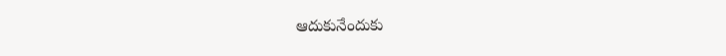ఆదుకునేందుకు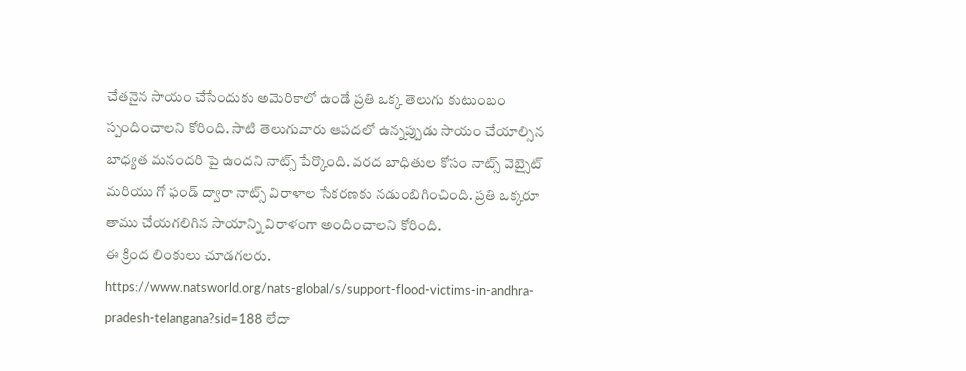చేతనైన సాయం చేసేందుకు అమెరికాలో ఉండే ప్రతి ఒక్క తెలుగు కుటుంబం స్పందించాలని కోరింది. సాటి తెలుగువారు ఆపదలో ఉన్నప్పుడు సాయం చేయాల్సిన బాధ్యత మనందరి పై ఉందని నాట్స్ పేర్కొంది. వరద బాధితుల కోసం నాట్స్ వెబ్సైట్ మరియు గో ఫండ్ ద్వారా నాట్స్ విరాళాల సేకరణకు నడుంబిగించింది. ప్రతి ఒక్కరూ తాము చేయగలిగిన సాయాన్ని విరాళంగా అందించాలని కోరింది.
ఈ క్రింద లింకులు చూడగలరు.
https://www.natsworld.org/nats-global/s/support-flood-victims-in-andhra-pradesh-telangana?sid=188 లేదా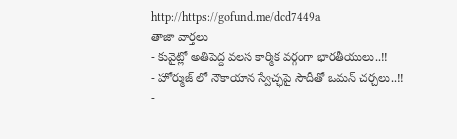http://https://gofund.me/dcd7449a
తాజా వార్తలు
- కువైట్లో అతిపెద్ద వలస కార్మిక వర్గంగా భారతీయులు..!!
- హోర్ముజ్ లో నౌకాయాన స్వేచ్ఛపై సౌదీతో ఒమన్ చర్చలు..!!
-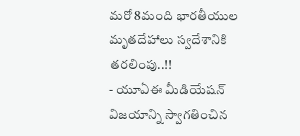మరో 8మంది భారతీయుల మృతదేహాలు స్వదేశానికి తరలింపు..!!
- యూఏఈ మీడియేషన్ విజయాన్ని స్వాగతించిన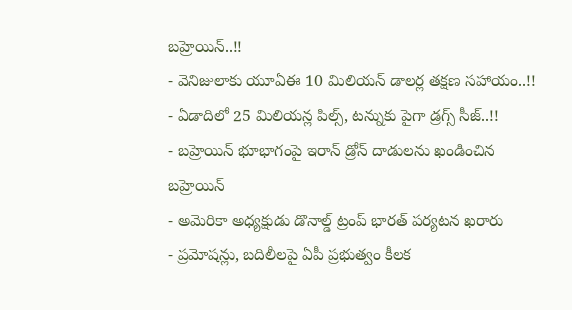బహ్రెయిన్..!!
- వెనిజులాకు యూఏఈ 10 మిలియన్ డాలర్ల తక్షణ సహాయం..!!
- ఏడాదిలో 25 మిలియన్ల పిల్స్, టన్నుకు పైగా డ్రగ్స్ సీజ్..!!
- బహ్రెయిన్ భూభాగంపై ఇరాన్ డ్రోన్ దాడులను ఖండించిన బహ్రెయిన్
- అమెరికా అధ్యక్షుడు డొనాల్డ్ ట్రంప్ భారత్ పర్యటన ఖరారు
- ప్రమోషన్లు, బదిలీలపై ఏపీ ప్రభుత్వం కీలక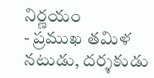నిర్ణయం
- ప్రముఖ తమిళ నటుడు, దర్శకుడు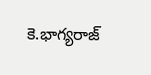కె.భాగ్యరాజ్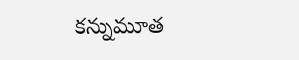కన్నుమూత